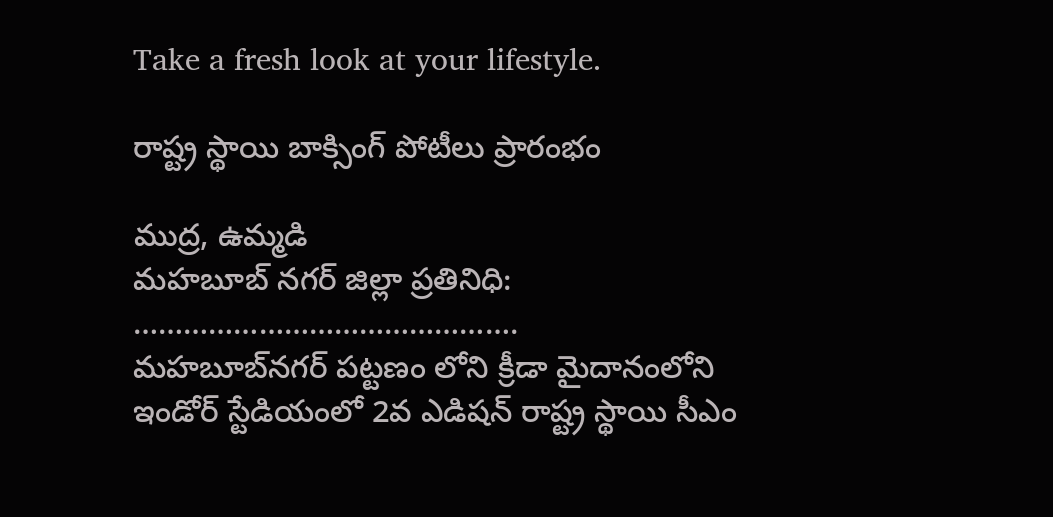Take a fresh look at your lifestyle.

రాష్ట్ర స్థాయి బాక్సింగ్ పోటీలు ప్రారంభం

ముద్ర, ఉమ్మడి
మహబూబ్ నగర్ జిల్లా ప్రతినిధి:
……………………………………….
మహబూబ్‌నగర్ పట్టణం లోని క్రీడా మైదానంలోని ఇండోర్ స్టేడియంలో 2వ ఎడిషన్ రాష్ట్ర స్థాయి సీఎం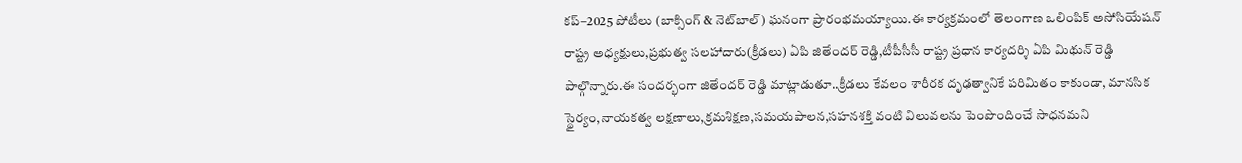కప్–2025 పోటీలు (బాక్సింగ్ & నెట్‌బాల్) ఘనంగా ప్రారంభమయ్యాయి.ఈ కార్యక్రమంలో తెలంగాణ ఒలింపిక్ అసోసియేషన్ రాష్ట్ర అధ్యక్షులు,ప్రభుత్వ సలహాదారు(క్రీడలు) ఏపి జితేందర్ రెడ్డి,టీపీసీసీ రాష్ట్ర ప్రధాన కార్యదర్శి ఏపి మిథున్ రెడ్డి పాల్గొన్నారు.ఈ సందర్భంగా జితేందర్ రెడ్డి మాట్లాడుతూ..క్రీడలు కేవలం శారీరక దృఢత్వానికే పరిమితం కాకుండా, మానసిక స్థైర్యం,నాయకత్వ లక్షణాలు,క్రమశిక్షణ,సమయపాలన,సహనశక్తి వంటి విలువలను పెంపొందించే సాధనమని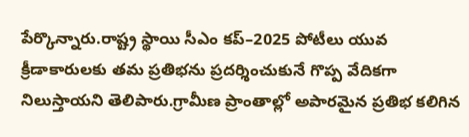పేర్కొన్నారు.రాష్ట్ర స్థాయి సీఎం కప్–2025 పోటీలు యువ క్రీడాకారులకు తమ ప్రతిభను ప్రదర్శించుకునే గొప్ప వేదికగా నిలుస్తాయని తెలిపారు.గ్రామీణ ప్రాంతాల్లో అపారమైన ప్రతిభ కలిగిన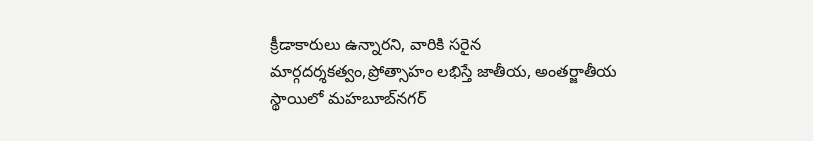క్రీడాకారులు ఉన్నారని, వారికి సరైన మార్గదర్శకత్వం,ప్రోత్సాహం లభిస్తే జాతీయ, అంతర్జాతీయ స్థాయిలో మహబూబ్‌నగర్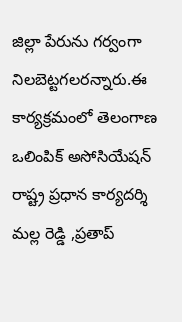జిల్లా పేరును గర్వంగా నిలబెట్టగలరన్నారు.ఈ కార్యక్రమంలో తెలంగాణ ఒలింపిక్ అసోసియేషన్ రాష్ట్ర ప్రధాన కార్యదర్శి మల్ల రెడ్డి ,ప్రతాప్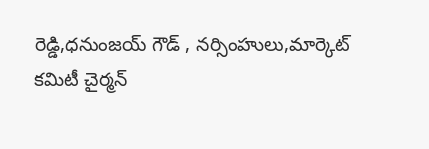రెడ్డి,ధనుంజయ్ గౌడ్ , నర్సింహులు,మార్కెట్ కమిటీ చైర్మన్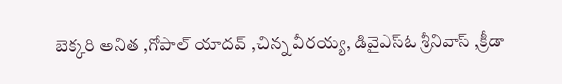బెక్కరి అనిత ,గోపాల్ యాదవ్ ,చిన్న వీరయ్య, డివైఎస్ఓ శ్రీనివాస్ ,క్రీడా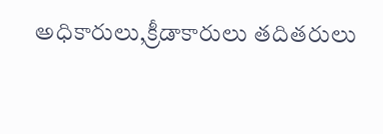అధికారులు,క్రీడాకారులు తదితరులు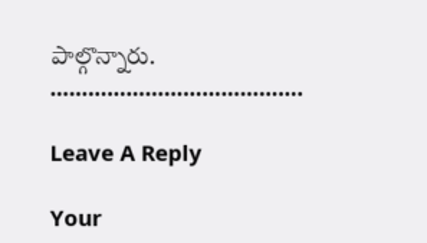పాల్గొన్నారు.
………………………………….

Leave A Reply

Your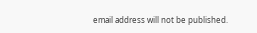email address will not be published.